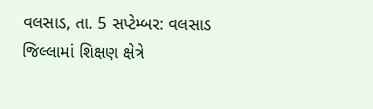વલસાડ, તા. 5 સપ્ટેમ્બર: વલસાડ જિલ્લામાં શિક્ષણ ક્ષેત્રે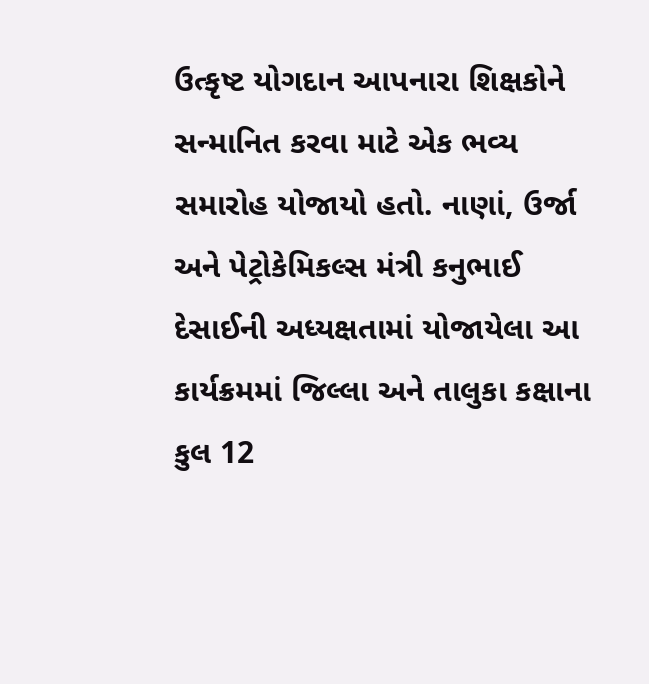ઉત્કૃષ્ટ યોગદાન આપનારા શિક્ષકોને સન્માનિત કરવા માટે એક ભવ્ય સમારોહ યોજાયો હતો. નાણાં, ઉર્જા અને પેટ્રોકેમિકલ્સ મંત્રી કનુભાઈ દેસાઈની અધ્યક્ષતામાં યોજાયેલા આ કાર્યક્રમમાં જિલ્લા અને તાલુકા કક્ષાના કુલ 12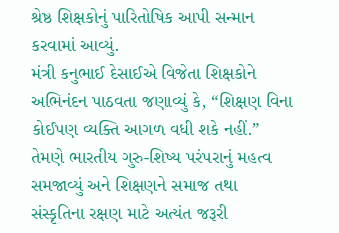શ્રેષ્ઠ શિક્ષકોનું પારિતોષિક આપી સન્માન કરવામાં આવ્યું.
મંત્રી કનુભાઈ દેસાઈએ વિજેતા શિક્ષકોને અભિનંદન પાઠવતા જણાવ્યું કે, “શિક્ષણ વિના કોઈપણ વ્યક્તિ આગળ વધી શકે નહીં.” તેમણે ભારતીય ગુરુ-શિષ્ય પરંપરાનું મહત્વ સમજાવ્યું અને શિક્ષણને સમાજ તથા સંસ્કૃતિના રક્ષણ માટે અત્યંત જરૂરી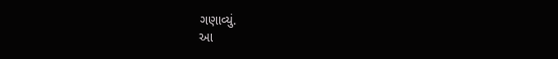ગણાવ્યું.
આ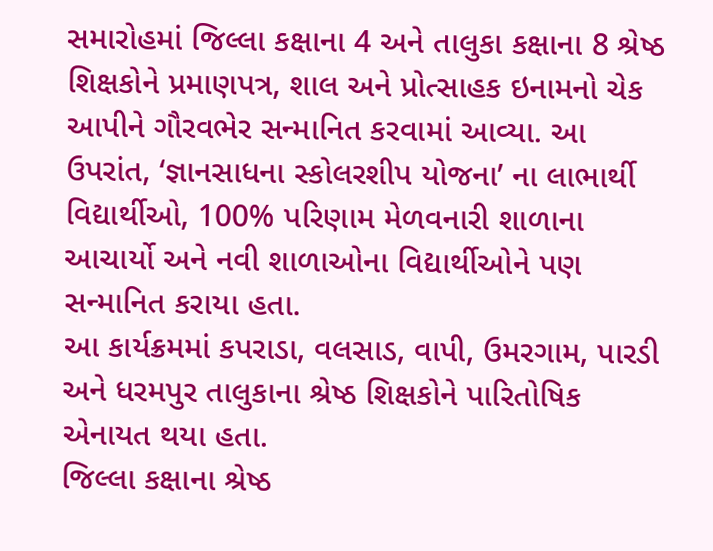સમારોહમાં જિલ્લા કક્ષાના 4 અને તાલુકા કક્ષાના 8 શ્રેષ્ઠ શિક્ષકોને પ્રમાણપત્ર, શાલ અને પ્રોત્સાહક ઇનામનો ચેક આપીને ગૌરવભેર સન્માનિત કરવામાં આવ્યા. આ ઉપરાંત, ‘જ્ઞાનસાધના સ્કોલરશીપ યોજના’ ના લાભાર્થી વિદ્યાર્થીઓ, 100% પરિણામ મેળવનારી શાળાના આચાર્યો અને નવી શાળાઓના વિદ્યાર્થીઓને પણ સન્માનિત કરાયા હતા.
આ કાર્યક્રમમાં કપરાડા, વલસાડ, વાપી, ઉમરગામ, પારડી અને ધરમપુર તાલુકાના શ્રેષ્ઠ શિક્ષકોને પારિતોષિક એનાયત થયા હતા.
જિલ્લા કક્ષાના શ્રેષ્ઠ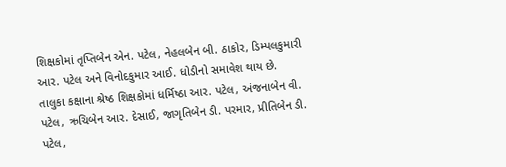શિક્ષકોમાં તૃપ્તિબેન એન. પટેલ, નેહલબેન બી. ઠાકોર, ડિમ્પલકુમારી આર. પટેલ અને વિનોદકુમાર આઈ. ધોડીનો સમાવેશ થાય છે.
તાલુકા કક્ષાના શ્રેષ્ઠ શિક્ષકોમાં ધર્મિષ્ઠા આર. પટેલ, અંજનાબેન વી. પટેલ, ઋચિબેન આર. દેસાઈ, જાગૃતિબેન ડી. પરમાર, પ્રીતિબેન ડી. પટેલ,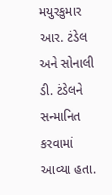મયુરકુમાર આર. ટંડેલ અને સોનાલી ડી. ટંડેલને સન્માનિત કરવામાં આવ્યા હતા.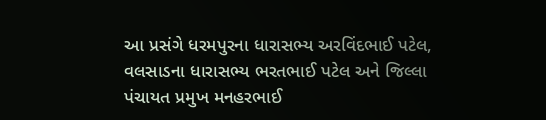આ પ્રસંગે ધરમપુરના ધારાસભ્ય અરવિંદભાઈ પટેલ, વલસાડના ધારાસભ્ય ભરતભાઈ પટેલ અને જિલ્લા પંચાયત પ્રમુખ મનહરભાઈ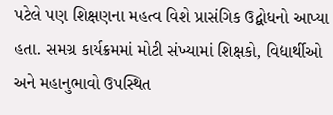પટેલે પણ શિક્ષણના મહત્વ વિશે પ્રાસંગિક ઉદ્બોધનો આપ્યા હતા. સમગ્ર કાર્યક્રમમાં મોટી સંખ્યામાં શિક્ષકો, વિદ્યાર્થીઓ અને મહાનુભાવો ઉપસ્થિત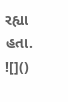રહ્યા હતા.
![]()